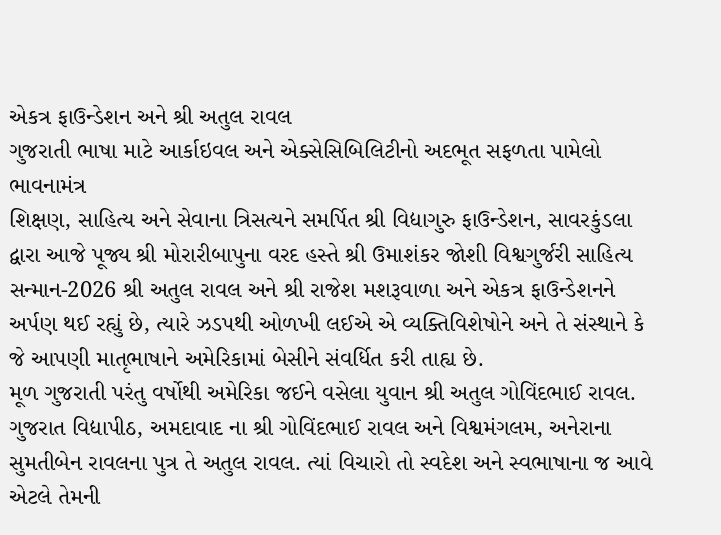એકત્ર ફાઉન્ડેશન અને શ્રી અતુલ રાવલ
ગુજરાતી ભાષા માટે આર્કાઇવલ અને એક્સેસિબિલિટીનો અદભૂત સફળતા પામેલો ભાવનામંત્ર
શિક્ષણ, સાહિત્ય અને સેવાના ત્રિસત્યને સમર્પિત શ્રી વિદ્યાગુરુ ફાઉન્ડેશન, સાવરકુંડલા દ્વારા આજે પૂજ્ય શ્રી મોરારીબાપુના વરદ હસ્તે શ્રી ઉમાશંકર જોશી વિશ્વગુર્જરી સાહિત્ય સન્માન-2026 શ્રી અતુલ રાવલ અને શ્રી રાજેશ મશરૂવાળા અને એકત્ર ફાઉન્ડેશનને અર્પણ થઈ રહ્યું છે, ત્યારે ઝડપથી ઓળખી લઈએ એ વ્યક્તિવિશેષોને અને તે સંસ્થાને કે જે આપણી માતૃભાષાને અમેરિકામાં બેસીને સંવર્ધિત કરી તાહ્ય છે.
મૂળ ગુજરાતી પરંતુ વર્ષોથી અમેરિકા જઈને વસેલા યુવાન શ્રી અતુલ ગોવિંદભાઈ રાવલ. ગુજરાત વિદ્યાપીઠ, અમદાવાદ ના શ્રી ગોવિંદભાઈ રાવલ અને વિશ્વમંગલમ, અનેરાના સુમતીબેન રાવલના પુત્ર તે અતુલ રાવલ. ત્યાં વિચારો તો સ્વદેશ અને સ્વભાષાના જ આવે એટલે તેમની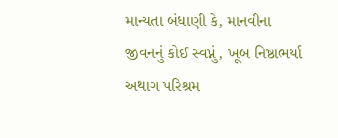માન્યતા બંધાણી કે, માનવીના જીવનનું કોઈ સ્વપ્નું, ખૂબ નિષ્ઠાભર્યા અથાગ પરિશ્રમ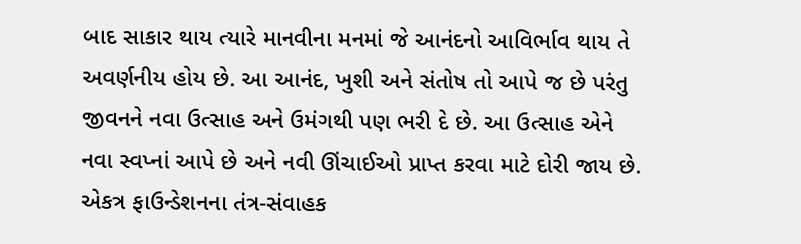બાદ સાકાર થાય ત્યારે માનવીના મનમાં જે આનંદનો આવિર્ભાવ થાય તે અવર્ણનીય હોય છે. આ આનંદ, ખુશી અને સંતોષ તો આપે જ છે પરંતુ જીવનને નવા ઉત્સાહ અને ઉમંગથી પણ ભરી દે છે. આ ઉત્સાહ એને નવા સ્વપ્નાં આપે છે અને નવી ઊંચાઈઓ પ્રાપ્ત કરવા માટે દોરી જાય છે.
એકત્ર ફાઉન્ડેશનના તંત્ર-સંવાહક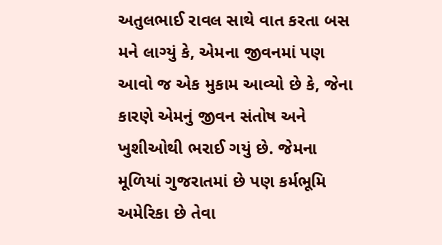અતુલભાઈ રાવલ સાથે વાત કરતા બસ મને લાગ્યું કે, એમના જીવનમાં પણ આવો જ એક મુકામ આવ્યો છે કે, જેના કારણે એમનું જીવન સંતોષ અને ખુશીઓથી ભરાઈ ગયું છે. જેમના મૂળિયાં ગુજરાતમાં છે પણ કર્મભૂમિ અમેરિકા છે તેવા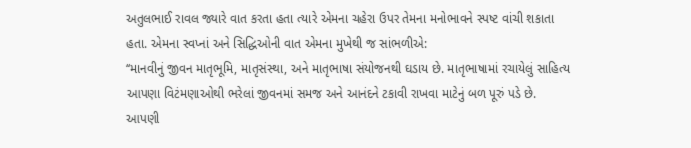અતુલભાઈ રાવલ જ્યારે વાત કરતા હતા ત્યારે એમના ચહેરા ઉપર તેમના મનોભાવને સ્પષ્ટ વાંચી શકાતા હતા. એમના સ્વપ્નાં અને સિદ્ધિઓની વાત એમના મુખેથી જ સાંભળીએ:
‘‘માનવીનું જીવન માતૃભૂમિ, માતૃસંસ્થા, અને માતૃભાષા સંયોજનથી ઘડાય છે. માતૃભાષામાં રચાયેલું સાહિત્ય આપણા વિટંમણાઓથી ભરેલાં જીવનમાં સમજ અને આનંદને ટકાવી રાખવા માટેનું બળ પૂરું પડે છે. આપણી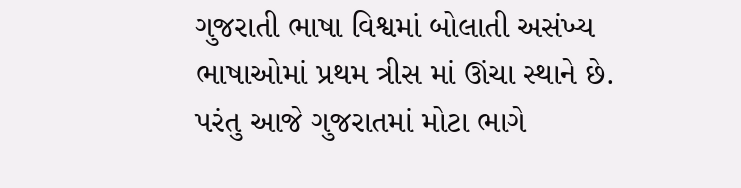ગુજરાતી ભાષા વિશ્વમાં બોલાતી અસંખ્ય ભાષાઓમાં પ્રથમ ત્રીસ માં ઊંચા સ્થાને છે. પરંતુ આજે ગુજરાતમાં મોટા ભાગે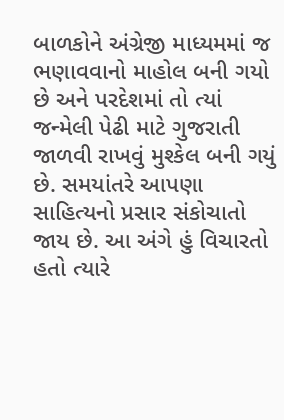બાળકોને અંગ્રેજી માધ્યમમાં જ ભણાવવાનો માહોલ બની ગયો છે અને પરદેશમાં તો ત્યાં જન્મેલી પેઢી માટે ગુજરાતી જાળવી રાખવું મુશ્કેલ બની ગયું છે. સમયાંતરે આપણા સાહિત્યનો પ્રસાર સંકોચાતો જાય છે. આ અંગે હું વિચારતો હતો ત્યારે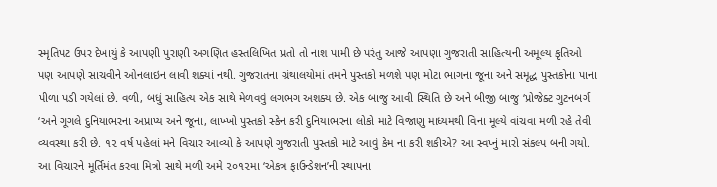સ્મૃતિપટ ઉપર દેખાયું કે આપણી પુરાણી અગણિત હસ્તલિખિત પ્રતો તો નાશ પામી છે પરંતુ આજે આપણા ગુજરાતી સાહિત્યની અમૂલ્ય કૃતિઓ પણ આપણે સાચવીને ઓનલાઇન લાવી શક્યાં નથી. ગુજરાતના ગ્રંથાલયોમાં તમને પુસ્તકો મળશે પણ મોટા ભાગના જૂના અને સમૃદ્ધ પુસ્તકોના પાના પીળા પડી ગયેલાં છે. વળી, બધું સાહિત્ય એક સાથે મેળવવું લગભગ અશક્ય છે. એક બાજુ આવી સ્થિતિ છે અને બીજી બાજુ ‘પ્રોજેક્ટ ગુટનબર્ગ ‘અને ગૂગલે દુનિયાભરના અપ્રાપ્ય અને જૂના, લાખ્ખો પુસ્તકો સ્કેન કરી દુનિયાભરના લોકો માટે વિજાણુ માધ્યમથી વિના મૂલ્યે વાંચવા મળી રહે તેવી વ્યવસ્થા કરી છે. ૧૨ વર્ષ પહેલાં મને વિચાર આવ્યો કે આપણે ગુજરાતી પુસ્તકો માટે આવું કેમ ના કરી શકીએ? આ સ્વપ્નું મારો સંકલ્પ બની ગયો. આ વિચારને મૂર્તિમંત કરવા મિત્રો સાથે મળી અમે ૨૦૧૨મા ‘એકત્ર ફાઉન્ડેશન’ની સ્થાપના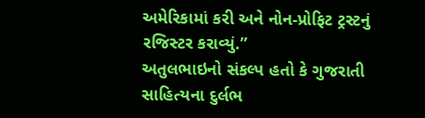અમેરિકામાં કરી અને નોન-પ્રોફિટ ટ્રસ્ટનું રજિસ્ટર કરાવ્યું.”
અતુલભાઇનો સંકલ્પ હતો કે ગુજરાતી સાહિત્યના દુર્લભ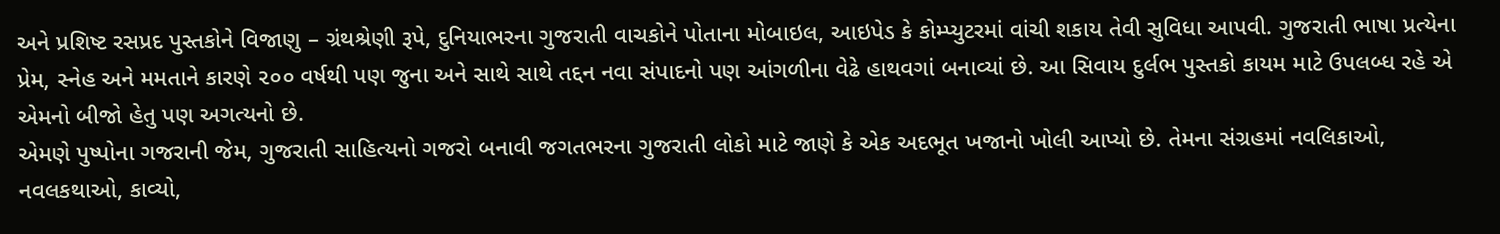અને પ્રશિષ્ટ રસપ્રદ પુસ્તકોને વિજાણુ – ગ્રંથશ્રેણી રૂપે, દુનિયાભરના ગુજરાતી વાચકોને પોતાના મોબાઇલ, આઇપેડ કે કોમ્પ્યુટરમાં વાંચી શકાય તેવી સુવિધા આપવી. ગુજરાતી ભાષા પ્રત્યેના પ્રેમ, સ્નેહ અને મમતાને કારણે ૨૦૦ વર્ષથી પણ જુના અને સાથે સાથે તદ્દન નવા સંપાદનો પણ આંગળીના વેઢે હાથવગાં બનાવ્યાં છે. આ સિવાય દુર્લભ પુસ્તકો કાયમ માટે ઉપલબ્ધ રહે એ એમનો બીજો હેતુ પણ અગત્યનો છે.
એમણે પુષ્પોના ગજરાની જેમ, ગુજરાતી સાહિત્યનો ગજરો બનાવી જગતભરના ગુજરાતી લોકો માટે જાણે કે એક અદભૂત ખજાનો ખોલી આપ્યો છે. તેમના સંગ્રહમાં નવલિકાઓ, નવલકથાઓ, કાવ્યો,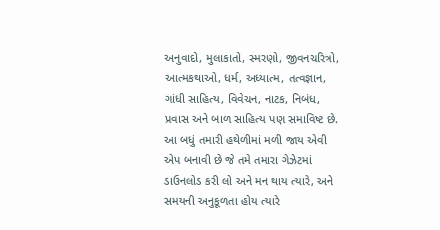અનુવાદો, મુલાકાતો, સ્મરણો, જીવનચરિત્રો, આત્મકથાઓ, ધર્મ, અધ્યાત્મ, તત્વજ્ઞાન, ગાંધી સાહિત્ય, વિવેચન, નાટક, નિબંધ, પ્રવાસ અને બાળ સાહિત્ય પણ સમાવિષ્ટ છે. આ બધું તમારી હથેળીમાં મળી જાય એવી એપ બનાવી છે જે તમે તમારા ગેઝેટમાં ડાઉનલોડ કરી લો અને મન થાય ત્યારે, અને સમયની અનુકૂળતા હોય ત્યારે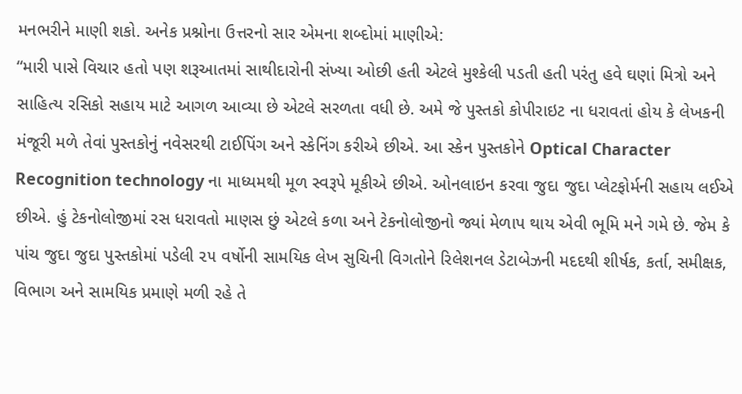મનભરીને માણી શકો. અનેક પ્રશ્નોના ઉત્તરનો સાર એમના શબ્દોમાં માણીએ:
“મારી પાસે વિચાર હતો પણ શરૂઆતમાં સાથીદારોની સંખ્યા ઓછી હતી એટલે મુશ્કેલી પડતી હતી પરંતુ હવે ઘણાં મિત્રો અને સાહિત્ય રસિકો સહાય માટે આગળ આવ્યા છે એટલે સરળતા વધી છે. અમે જે પુસ્તકો કોપીરાઇટ ના ધરાવતાં હોય કે લેખકની મંજૂરી મળે તેવાં પુસ્તકોનું નવેસરથી ટાઈપિંગ અને સ્કેનિંગ કરીએ છીએ. આ સ્કેન પુસ્તકોને Optical Character Recognition technology ના માધ્યમથી મૂળ સ્વરૂપે મૂકીએ છીએ. ઓનલાઇન કરવા જુદા જુદા પ્લેટફોર્મની સહાય લઈએ છીએ. હું ટેકનોલોજીમાં રસ ધરાવતો માણસ છું એટલે કળા અને ટેકનોલોજીનો જ્યાં મેળાપ થાય એવી ભૂમિ મને ગમે છે. જેમ કે પાંચ જુદા જુદા પુસ્તકોમાં પડેલી ૨૫ વર્ષોની સામયિક લેખ સુચિની વિગતોને રિલેશનલ ડેટાબેઝની મદદથી શીર્ષક, કર્તા, સમીક્ષક, વિભાગ અને સામયિક પ્રમાણે મળી રહે તે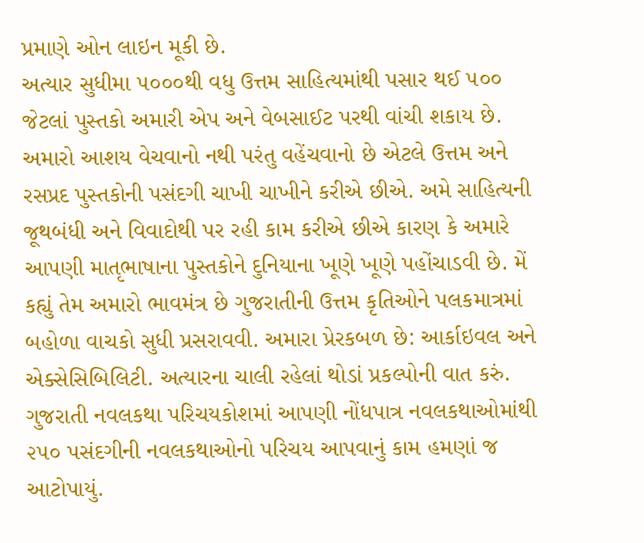પ્રમાણે ઓન લાઇન મૂકી છે.
અત્યાર સુધીમા ૫૦૦૦થી વધુ ઉત્તમ સાહિત્યમાંથી પસાર થઈ ૫૦૦ જેટલાં પુસ્તકો અમારી એપ અને વેબસાઈટ પરથી વાંચી શકાય છે. અમારો આશય વેચવાનો નથી પરંતુ વહેંચવાનો છે એટલે ઉત્તમ અને રસપ્રદ પુસ્તકોની પસંદગી ચાખી ચાખીને કરીએ છીએ. અમે સાહિત્યની જૂથબંધી અને વિવાદોથી પર રહી કામ કરીએ છીએ કારણ કે અમારે આપણી માતૃભાષાના પુસ્તકોને દુનિયાના ખૂણે ખૂણે પહોંચાડવી છે. મેં કહ્યું તેમ અમારો ભાવમંત્ર છે ગુજરાતીની ઉત્તમ કૃતિઓને પલકમાત્રમાં બહોળા વાચકો સુધી પ્રસરાવવી. અમારા પ્રેરકબળ છે: આર્કાઇવલ અને એક્સેસિબિલિટી. અત્યારના ચાલી રહેલાં થોડાં પ્રકલ્પોની વાત કરું. ગુજરાતી નવલકથા પરિચયકોશમાં આપણી નોંધપાત્ર નવલકથાઓમાંથી ૨૫૦ પસંદગીની નવલકથાઓનો પરિચય આપવાનું કામ હમણાં જ આટોપાયું.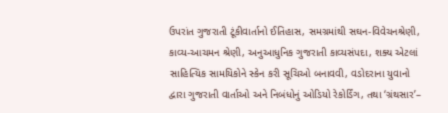ઉપરાંત ગુજરાતી ટૂંકીવાર્તાનો ઈતિહાસ, સમગ્રમાંથી સઘન-વિવેચનશ્રેણી, કાવ્ય-આચમન શ્રેણી, અનુઆધુનિક ગુજરાતી કાવ્યસંપદા, શક્ય એટલાં સાહિત્યિક સામયિકોને સ્કેન કરી સૂચિઓ બનાવવી, વડોદરાના યુવાનો દ્વારા ગુજરાતી વાર્તાઓ અને નિબંધોનું ઓડિયો રેકોર્ડિંગ, તથા ‘ગ્રંથસાર’–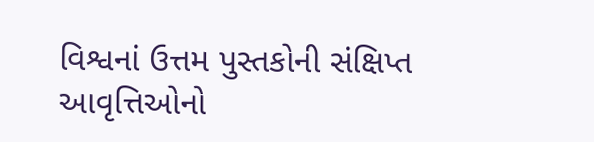વિશ્વનાં ઉત્તમ પુસ્તકોની સંક્ષિપ્ત આવૃત્તિઓનો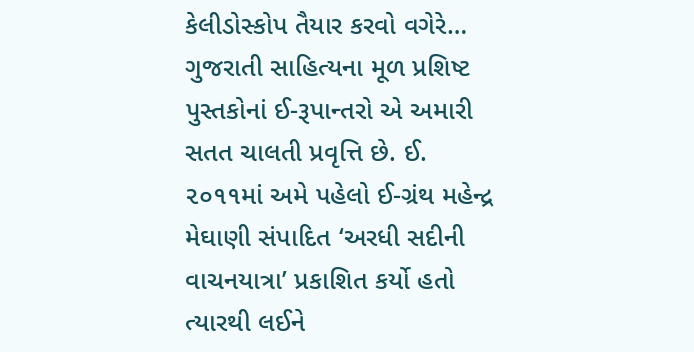કેલીડોસ્કોપ તૈયાર કરવો વગેરે…
ગુજરાતી સાહિત્યના મૂળ પ્રશિષ્ટ પુસ્તકોનાં ઈ-રૂપાન્તરો એ અમારી સતત ચાલતી પ્રવૃત્તિ છે. ઈ. ૨૦૧૧માં અમે પહેલો ઈ-ગ્રંથ મહેન્દ્ર મેઘાણી સંપાદિત ‘અરધી સદીની વાચનયાત્રા’ પ્રકાશિત કર્યો હતો ત્યારથી લઈને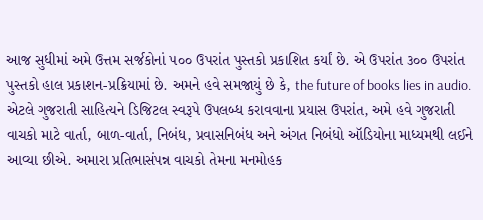આજ સુધીમાં અમે ઉત્તમ સર્જકોનાં ૫૦૦ ઉપરાંત પુસ્તકો પ્રકાશિત કર્યાં છે. એ ઉપરાંત ૩૦૦ ઉપરાંત પુસ્તકો હાલ પ્રકાશન-પ્રક્રિયામાં છે. અમને હવે સમજાયું છે કે, the future of books lies in audio. એટલે ગુજરાતી સાહિત્યને ડિજિટલ સ્વરૂપે ઉપલબ્ધ કરાવવાના પ્રયાસ ઉપરાંત, અમે હવે ગુજરાતી વાચકો માટે વાર્તા, બાળ-વાર્તા, નિબંધ, પ્રવાસનિબંધ અને અંગત નિબંધો ઑડિયોના માધ્યમથી લઈને આવ્યા છીએ. અમારા પ્રતિભાસંપન્ન વાચકો તેમના મનમોહક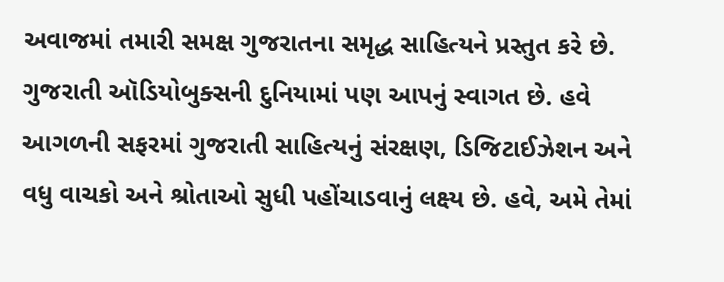અવાજમાં તમારી સમક્ષ ગુજરાતના સમૃદ્ધ સાહિત્યને પ્રસ્તુત કરે છે. ગુજરાતી ઑડિયોબુક્સની દુનિયામાં પણ આપનું સ્વાગત છે. હવે આગળની સફરમાં ગુજરાતી સાહિત્યનું સંરક્ષણ, ડિજિટાઈઝેશન અને વધુ વાચકો અને શ્રોતાઓ સુધી પહોંચાડવાનું લક્ષ્ય છે. હવે, અમે તેમાં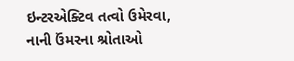ઇન્ટરએક્ટિવ તત્વો ઉમેરવા, નાની ઉંમરના શ્રોતાઓ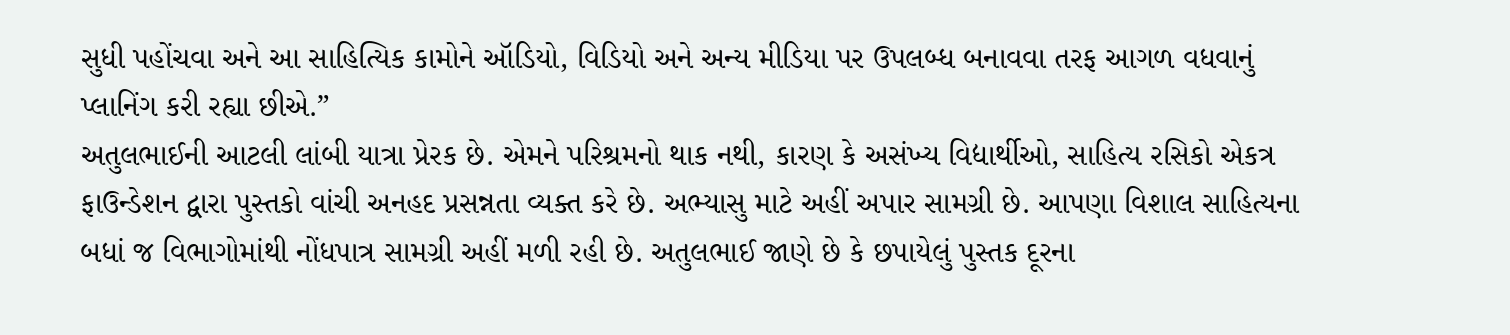સુધી પહોંચવા અને આ સાહિત્યિક કામોને ઑડિયો, વિડિયો અને અન્ય મીડિયા પર ઉપલબ્ધ બનાવવા તરફ આગળ વધવાનું પ્લાનિંગ કરી રહ્યા છીએ.”
અતુલભાઈની આટલી લાંબી યાત્રા પ્રેરક છે. એમને પરિશ્રમનો થાક નથી, કારણ કે અસંખ્ય વિદ્યાર્થીઓ, સાહિત્ય રસિકો એકત્ર ફાઉન્ડેશન દ્વારા પુસ્તકો વાંચી અનહદ પ્રસન્નતા વ્યક્ત કરે છે. અભ્યાસુ માટે અહીં અપાર સામગ્રી છે. આપણા વિશાલ સાહિત્યના બધાં જ વિભાગોમાંથી નોંધપાત્ર સામગ્રી અહીં મળી રહી છે. અતુલભાઈ જાણે છે કે છપાયેલું પુસ્તક દૂરના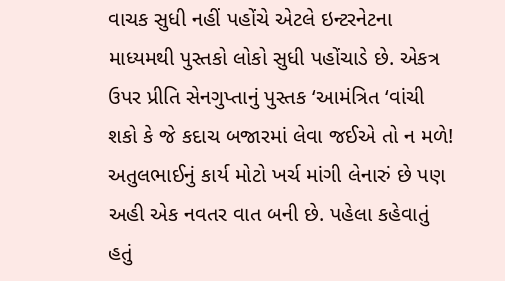વાચક સુધી નહીં પહોંચે એટલે ઇન્ટરનેટના માધ્યમથી પુસ્તકો લોકો સુધી પહોંચાડે છે. એકત્ર ઉપર પ્રીતિ સેનગુપ્તાનું પુસ્તક ‘આમંત્રિત ‘વાંચી શકો કે જે કદાચ બજારમાં લેવા જઈએ તો ન મળે!
અતુલભાઈનું કાર્ય મોટો ખર્ચ માંગી લેનારું છે પણ અહી એક નવતર વાત બની છે. પહેલા કહેવાતું હતું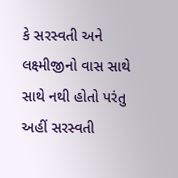કે સરસ્વતી અને લક્ષ્મીજીનો વાસ સાથે સાથે નથી હોતો પરંતુ અહીં સરસ્વતી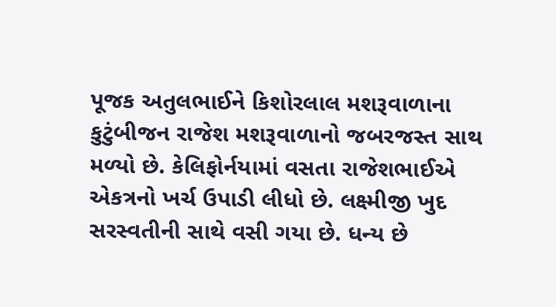પૂજક અતુલભાઈને કિશોરલાલ મશરૂવાળાના કુટુંબીજન રાજેશ મશરૂવાળાનો જબરજસ્ત સાથ મળ્યો છે. કેલિફોર્નયામાં વસતા રાજેશભાઈએ એકત્રનો ખર્ચ ઉપાડી લીધો છે. લક્ષ્મીજી ખુદ સરસ્વતીની સાથે વસી ગયા છે. ધન્ય છે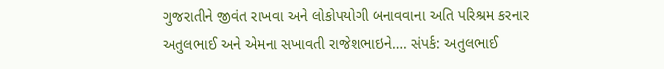ગુજરાતીને જીવંત રાખવા અને લોકોપયોગી બનાવવાના અતિ પરિશ્રમ કરનાર અતુલભાઈ અને એમના સખાવતી રાજેશભાઇને…. સંપર્ક: અતુલભાઈ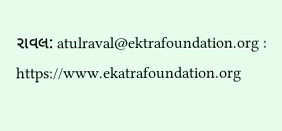રાવલ: atulraval@ektrafoundation.org : https://www.ekatrafoundation.org